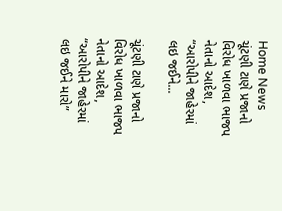Home News ચૂંટણી ટાણે પ્રજાનો વિરોધ ખાળવા ભાજપ નેતાનો આદેશ, “આરોપીને જાહેરમાં લઇ જઈને...

ચૂંટણી ટાણે પ્રજાનો વિરોધ ખાળવા ભાજપ નેતાનો આદેશ, “આરોપીને જાહેરમાં લઇ જઈને મારો”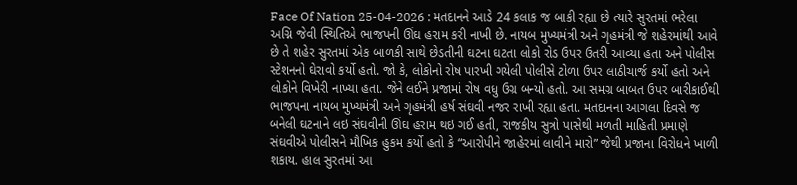Face Of Nation 25-04-2026 : મતદાનને આડે 24 કલાક જ બાકી રહ્યા છે ત્યારે સુરતમાં ભરેલા અગ્નિ જેવી સ્થિતિએ ભાજપની ઊંઘ હરામ કરી નાખી છે. નાયબ મુખ્યમંત્રી અને ગૃહમંત્રી જે શહેરમાંથી આવે છે તે શહેર સુરતમાં એક બાળકી સાથે છેડતીની ઘટના ઘટતા લોકો રોડ ઉપર ઉતરી આવ્યા હતા અને પોલીસ સ્ટેશનનો ઘેરાવો કર્યો હતો. જો કે, લોકોનો રોષ પારખી ગયેલી પોલીસે ટોળા ઉપર લાઠીચાર્જ કર્યો હતો અને લોકોને વિખેરી નાખ્યા હતા. જેને લઈને પ્રજામાં રોષ વધુ ઉગ્ર બન્યો હતો. આ સમગ્ર બાબત ઉપર બારીકાઈથી ભાજપના નાયબ મુખ્યમંત્રી અને ગૃહમંત્રી હર્ષ સંઘવી નજર રાખી રહ્યા હતા. મતદાનના આગલા દિવસે જ બનેલી ઘટનાને લઇ સંઘવીની ઊંઘ હરામ થઇ ગઈ હતી, રાજકીય સુત્રો પાસેથી મળતી માહિતી પ્રમાણે સંઘવીએ પોલીસને મૌખિક હુકમ કર્યો હતો કે “આરોપીને જાહેરમાં લાવીને મારો” જેથી પ્રજાના વિરોધને ખાળી શકાય. હાલ સુરતમાં આ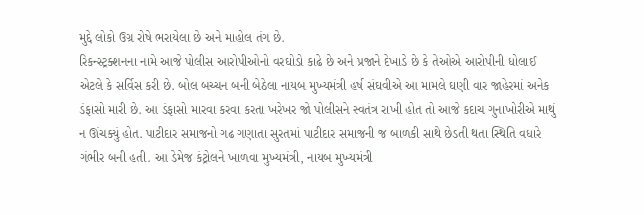મુદ્દે લોકો ઉગ્ર રોષે ભરાયેલા છે અને માહોલ તંગ છે.
રિકન્સ્ટ્રક્શનના નામે આજે પોલીસ આરોપીઓનો વરઘોડો કાઢે છે અને પ્રજાને દેખાડે છે કે તેઓએ આરોપીની ધોલાઈ એટલે કે સર્વિસ કરી છે. બોલ બચ્ચન બની બેઠેલા નાયબ મુખ્યમંત્રી હર્ષ સંઘવીએ આ મામલે ઘણી વાર જાહેરમાં અનેક ડંફાસો મારી છે. આ ડંફાસો મારવા કરવા કરતા ખરેખર જો પોલીસને સ્વતંત્ર રાખી હોત તો આજે કદાચ ગુનાખોરીએ માથું ન ઊંચક્યું હોત. પાટીદાર સમાજનો ગઢ ગણાતા સુરતમાં પાટીદાર સમાજની જ બાળકી સાથે છેડતી થતા સ્થિતિ વધારે ગંભીર બની હતી. આ ડેમેજ કંટ્રોલને ખાળવા મુખ્યમંત્રી, નાયબ મુખ્યમંત્રી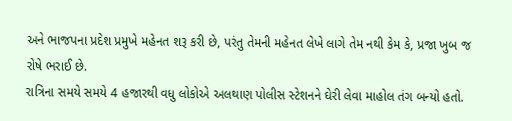અને ભાજપના પ્રદેશ પ્રમુખે મહેનત શરૂ કરી છે, પરંતુ તેમની મહેનત લેખે લાગે તેમ નથી કેમ કે, પ્રજા ખુબ જ રોષે ભરાઈ છે.
રાત્રિના સમયે સમયે 4 હજારથી વધુ લોકોએ અલથાણ પોલીસ સ્ટેશનને ઘેરી લેવા માહોલ તંગ બન્યો હતો.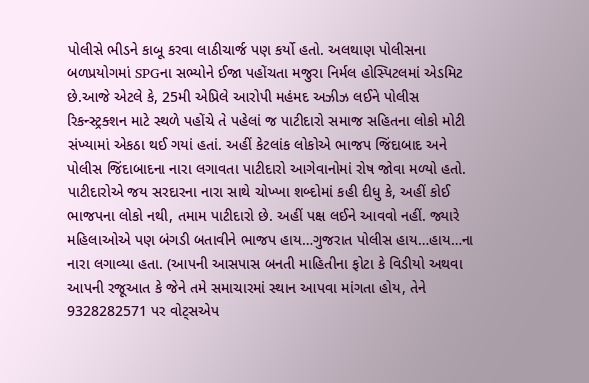પોલીસે ભીડને કાબૂ કરવા લાઠીચાર્જ પણ કર્યો હતો. અલથાણ પોલીસના બળપ્રયોગમાં SPGના સભ્યોને ઈજા પહોંચતા મજુરા નિર્મલ હોસ્પિટલમાં એડમિટ છે.આજે એટલે કે, 25મી એપ્રિલે આરોપી મહંમદ અઝીઝ લઈને પોલીસ રિકન્સ્ટ્રક્શન માટે સ્થળે પહોંચે તે પહેલાં જ પાટીદારો સમાજ સહિતના લોકો મોટી સંખ્યામાં એકઠા થઈ ગયાં હતાં. અહીં કેટલાંક લોકોએ ભાજપ જિંદાબાદ અને પોલીસ જિંદાબાદના નારા લગાવતા પાટીદારો આગેવાનોમાં રોષ જોવા મળ્યો હતો. પાટીદારોએ જય સરદારના નારા સાથે ચોખ્ખા શબ્દોમાં કહી દીધુ કે, અહીં કોઈ ભાજપના લોકો નથી, તમામ પાટીદારો છે. અહીં પક્ષ લઈને આવવો નહીં. જ્યારે મહિલાઓએ પણ બંગડી બતાવીને ભાજપ હાય…ગુજરાત પોલીસ હાય…હાય…ના નારા લગાવ્યા હતા. (આપની આસપાસ બનતી માહિતીના ફોટા કે વિડીયો અથવા આપની રજૂઆત કે જેને તમે સમાચારમાં સ્થાન આપવા માંગતા હોય, તેને 9328282571 પર વોટ્સએપ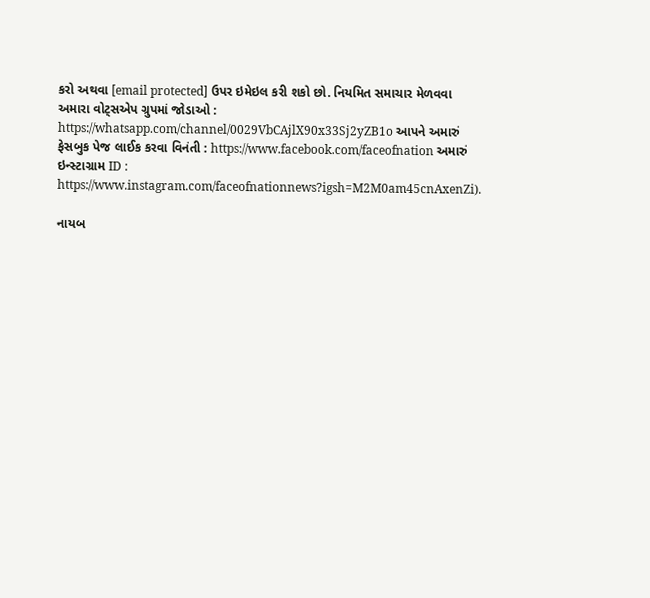કરો અથવા [email protected] ઉપર ઇમેઇલ કરી શકો છો. નિયમિત સમાચાર મેળવવા અમારા વોટ્સએપ ગ્રુપમાં જોડાઓ : https://whatsapp.com/channel/0029VbCAjlX90x33Sj2yZB1o આપને અમારું ફેસબુક પેજ લાઈક કરવા વિનંતી : https://www.facebook.com/faceofnation અમારું ઇન્સ્ટાગ્રામ ID : https://www.instagram.com/faceofnationnews?igsh=M2M0am45cnAxenZi).

નાયબ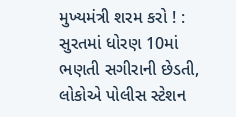મુખ્યમંત્રી શરમ કરો ! : સુરતમાં ધોરણ 10માં ભણતી સગીરાની છેડતી, લોકોએ પોલીસ સ્ટેશન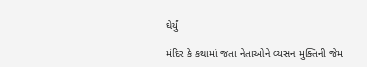ઘેર્યું

મંદિર કે કથામાં જતા નેતાઓને વ્યસન મુક્તિની જેમ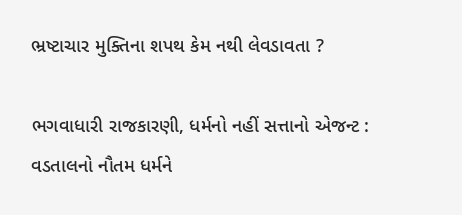ભ્રષ્ટાચાર મુક્તિના શપથ કેમ નથી લેવડાવતા ?

ભગવાધારી રાજકારણી, ધર્મનો નહીં સત્તાનો એજન્ટ : વડતાલનો નૌતમ ધર્મને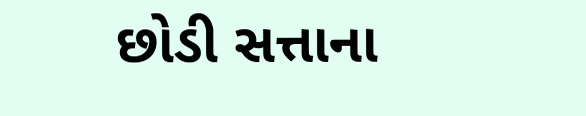છોડી સત્તાના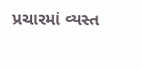પ્રચારમાં વ્યસ્ત